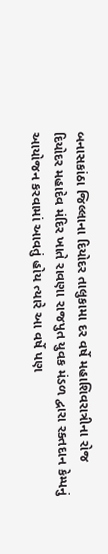બનાસકાંઠા જિલ્લાના દિયોદર તાલુકામા દર વર્ષે મહાશિવરાત્રીના રોજ દિયોદર મહાદેવ મંદિર ખાતે રાવણા રાજપુત યુવક મંડળ દ્વારા રક્તદાન કેમ્પનું આયોજન કરવામાં આવતું હોય ત્યારે આ વર્ષે પણ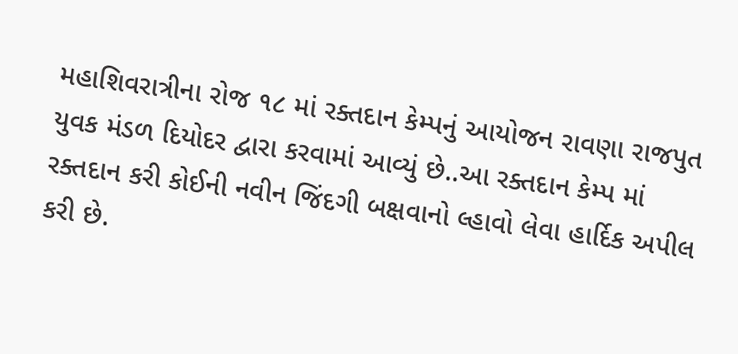મહાશિવરાત્રીના રોજ ૧૮ માં રક્તદાન કેમ્પનું આયોજન રાવણા રાજપુત યુવક મંડળ દિયોદર દ્વારા કરવામાં આવ્યું છે..આ રક્તદાન કેમ્પ માં રક્તદાન કરી કોઈની નવીન જિંદગી બક્ષવાનો લ્હાવો લેવા હાર્દિક અપીલ કરી છે.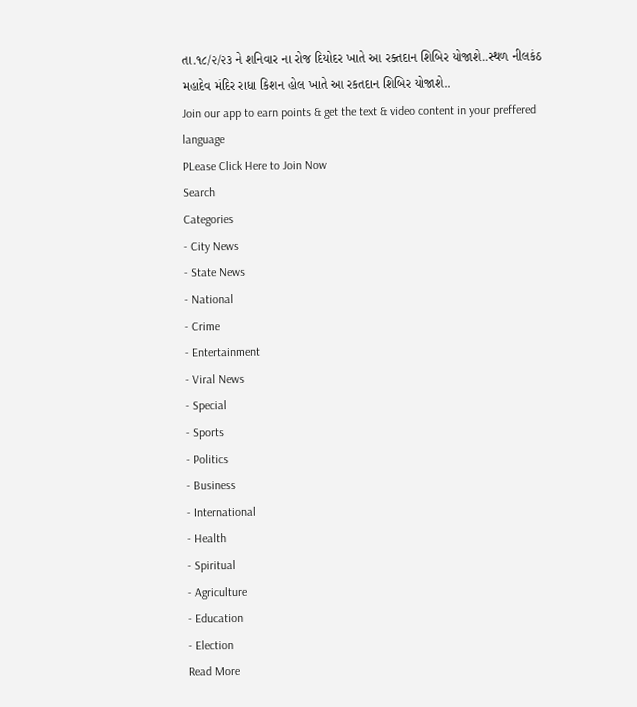તા.૧૮/૨/૨૩ ને શનિવાર ના રોજ દિયોદર ખાતે આ રક્તદાન શિબિર યોજાશે..સ્થળ નીલકંઠ મહાદેવ મંદિર રાધા કિશન હોલ ખાતે આ રકતદાન શિબિર યોજાશે..
Join our app to earn points & get the text & video content in your preffered language
PLease Click Here to Join Now
Search
Categories
- City News
- State News
- National
- Crime
- Entertainment
- Viral News
- Special
- Sports
- Politics
- Business
- International
- Health
- Spiritual
- Agriculture
- Education
- Election
Read More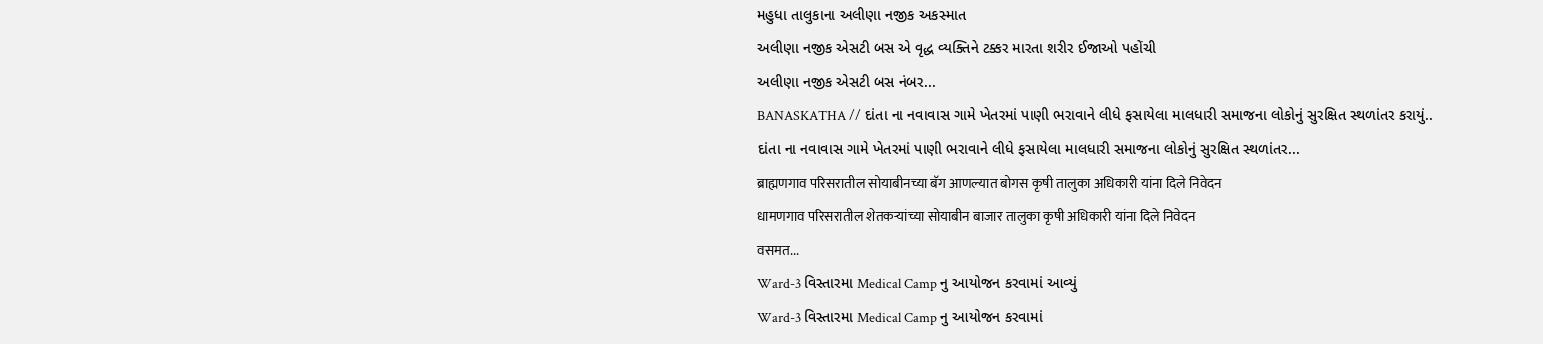મહુધા તાલુકાના અલીણા નજીક અકસ્માત
અલીણા નજીક એસટી બસ એ વૃદ્ધ વ્યક્તિને ટક્કર મારતા શરીર ઈજાઓ પહોંચી
અલીણા નજીક એસટી બસ નંબર...
BANASKATHA // દાંતા ના નવાવાસ ગામે ખેતરમાં પાણી ભરાવાને લીધે ફસાયેલા માલધારી સમાજના લોકોનું સુરક્ષિત સ્થળાંતર કરાયું..
દાંતા ના નવાવાસ ગામે ખેતરમાં પાણી ભરાવાને લીધે ફસાયેલા માલધારી સમાજના લોકોનું સુરક્ષિત સ્થળાંતર...
ब्राह्मणगाव परिसरातील सोयाबीनच्या बॅग आणल्यात बोगस कृषी तालुका अधिकारी यांना दिले निवेदन
धामणगाव परिसरातील शेतकऱ्यांच्या सोयाबीन बाजार तालुका कृषी अधिकारी यांना दिले निवेदन
वसमत...
Ward-3 વિસ્તારમા Medical Camp નુ આયોજન કરવામાં આવ્યું
Ward-3 વિસ્તારમા Medical Camp નુ આયોજન કરવામાં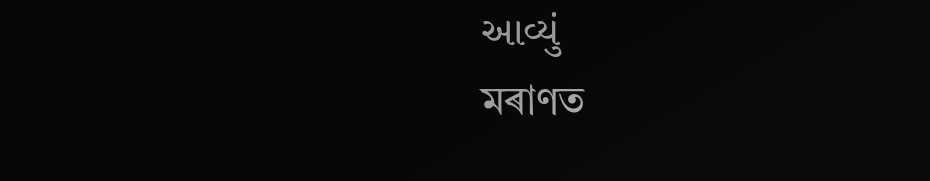આવ્યું
মৰাণত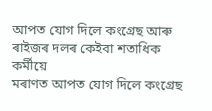আপত যোগ দিলে কংগ্ৰেছ আৰু ৰাইজৰ দলৰ কেইবা শতাধিক কৰ্মীয়ে
মৰাণত আপত যোগ দিলে কংগ্ৰেছ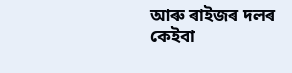আৰু ৰাইজৰ দলৰ কেইবা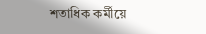শতাধিক কৰ্মীয়ে